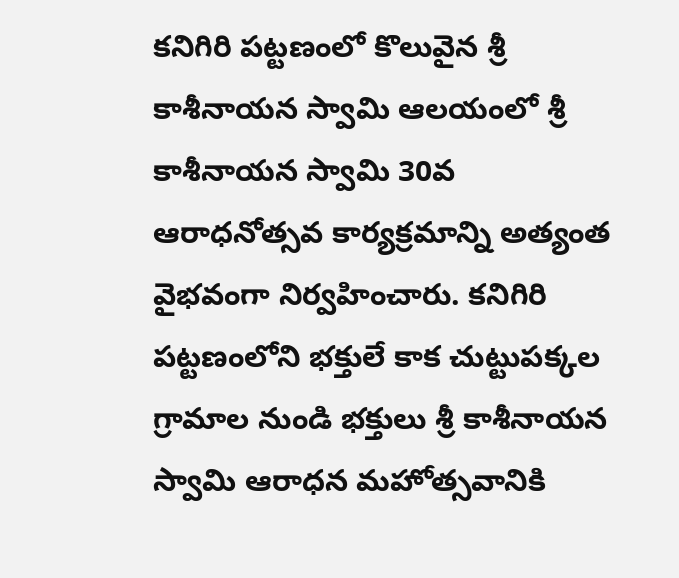కనిగిరి పట్టణంలో కొలువైన శ్రీ కాశీనాయన స్వామి ఆలయంలో శ్రీ కాశీనాయన స్వామి 30వ ఆరాధనోత్సవ కార్యక్రమాన్ని అత్యంత వైభవంగా నిర్వహించారు. కనిగిరి పట్టణంలోని భక్తులే కాక చుట్టుపక్కల గ్రామాల నుండి భక్తులు శ్రీ కాశీనాయన స్వామి ఆరాధన మహోత్సవానికి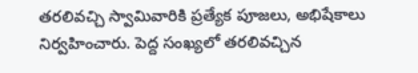తరలివచ్చి స్వామివారికి ప్రత్యేక పూజలు, అభిషేకాలు నిర్వహించారు. పెద్ద సంఖ్యలో తరలివచ్చిన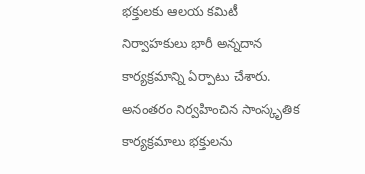భక్తులకు ఆలయ కమిటీ నిర్వాహకులు భారీ అన్నదాన కార్యక్రమాన్ని ఏర్పాటు చేశారు. అనంతరం నిర్వహించిన సాంస్కృతిక కార్యక్రమాలు భక్తులను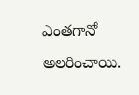ఎంతగానో అలరించాయి.